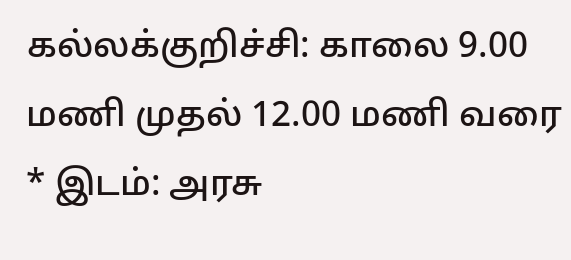கல்லக்குறிச்சி: காலை 9.00 மணி முதல் 12.00 மணி வரை * இடம்: அரசு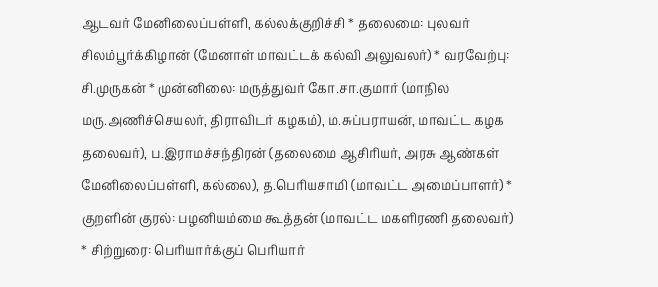ஆடவர் மேனிலைப்பள்ளி, கல்லக்குறிச்சி * தலைமை: புலவர் சிலம்பூர்க்கிழான் (மேனாள் மாவட்டக் கல்வி அலுவலர்) * வரவேற்பு: சி.முருகன் * முன்னிலை: மருத்துவர் கோ.சா.குமார் (மாநில மரு.அணிச்செயலர், திராவிடர் கழகம்), ம.சுப்பராயன், மாவட்ட கழக தலைவர்), ப.இராமச்சந்திரன் (தலைமை ஆசிரியர், அரசு ஆண்கள் மேனிலைப்பள்ளி, கல்லை), த.பெரியசாமி (மாவட்ட அமைப்பாளர்) * குறளின் குரல்: பழனியம்மை கூத்தன் (மாவட்ட மகளிரணி தலைவர்)
* சிற்றுரை: பெரியார்க்குப் பெரியார்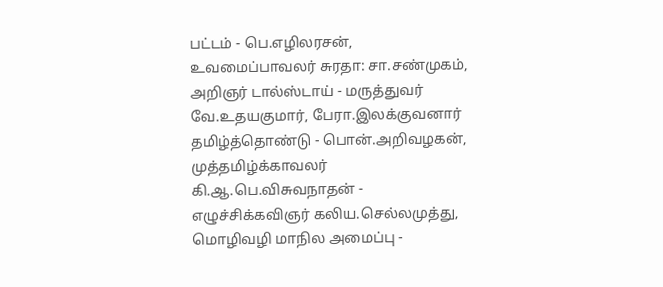பட்டம் - பெ.எழிலரசன், உவமைப்பாவலர் சுரதா: சா.சண்முகம், அறிஞர் டால்ஸ்டாய் - மருத்துவர் வே.உதயகுமார், பேரா.இலக்குவனார் தமிழ்த்தொண்டு - பொன்.அறிவழகன், முத்தமிழ்க்காவலர் கி.ஆ.பெ.விசுவநாதன் - எழுச்சிக்கவிஞர் கலிய.செல்லமுத்து, மொழிவழி மாநில அமைப்பு -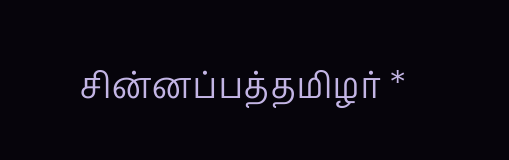சின்னப்பத்தமிழர் *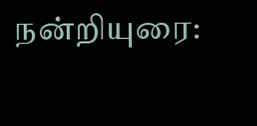நன்றியுரை: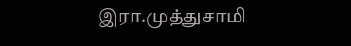இரா.முத்துசாமி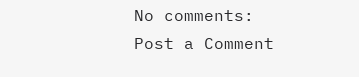No comments:
Post a Comment